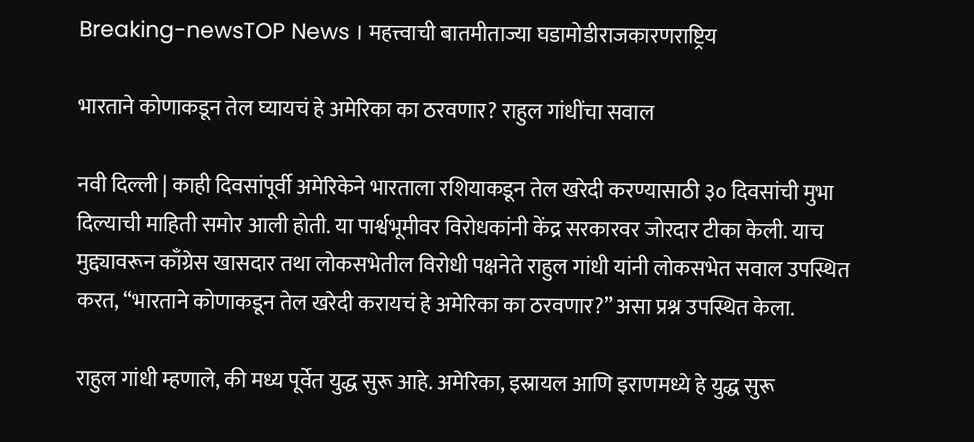Breaking-newsTOP News । महत्त्वाची बातमीताज्या घडामोडीराजकारणराष्ट्रिय

भारताने कोणाकडून तेल घ्यायचं हे अमेरिका का ठरवणार? राहुल गांधींचा सवाल

नवी दिल्ली | काही दिवसांपूर्वी अमेरिकेने भारताला रशियाकडून तेल खरेदी करण्यासाठी ३० दिवसांची मुभा दिल्याची माहिती समोर आली होती. या पार्श्वभूमीवर विरोधकांनी केंद्र सरकारवर जोरदार टीका केली. याच मुद्द्यावरून काँग्रेस खासदार तथा लोकसभेतील विरोधी पक्षनेते राहुल गांधी यांनी लोकसभेत सवाल उपस्थित करत, “भारताने कोणाकडून तेल खरेदी करायचं हे अमेरिका का ठरवणार?” असा प्रश्न उपस्थित केला.

राहुल गांधी म्हणाले, की मध्य पूर्वेत युद्ध सुरू आहे. अमेरिका, इस्रायल आणि इराणमध्ये हे युद्ध सुरू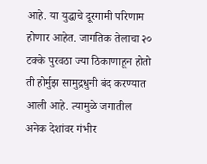आहे. या युद्धाचे दूरगामी परिणाम होणार आहेत. जागतिक तेलाचा २० टक्के पुरवठा ज्या ठिकाणाहून होतो ती होर्मुझ सामुद्रधुनी बंद करण्यात आली आहे. त्यामुळे जगातील अनेक देशांवर गंभीर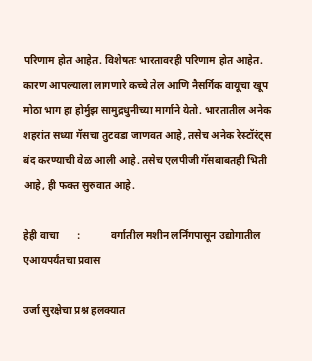परिणाम होत आहेत. विशेषतः भारतावरही परिणाम होत आहेत. कारण आपल्याला लागणारे कच्चे तेल आणि नैसर्गिक वायूचा खूप मोठा भाग हा होर्मुझ सामुद्रधुनीच्या मार्गाने येतो. भारतातील अनेक शहरांत सध्या गॅसचा तुटवडा जाणवत आहे, तसेच अनेक रेस्टॉरंट्स बंद करण्याची वेळ आली आहे. तसेच एलपीजी गॅसबाबतही भिती आहे, ही फक्त सुरुवात आहे.

हेही वाचा       :            वर्गातील मशीन लर्निंगपासून उद्योगातील एआयपर्यंतचा प्रवास

उर्जा सुरक्षेचा प्रश्न हलक्यात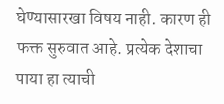घेण्यासारखा विषय नाही. कारण ही फक्त सुरुवात आहे. प्रत्येक देशाचा पाया हा त्याची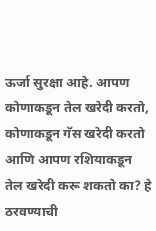ऊर्जा सुरक्षा आहे. आपण कोणाकडून तेल खरेदी करतो, कोणाकडून गॅस खरेदी करतो आणि आपण रशियाकडून तेल खरेदी करू शकतो का? हे ठरवण्याची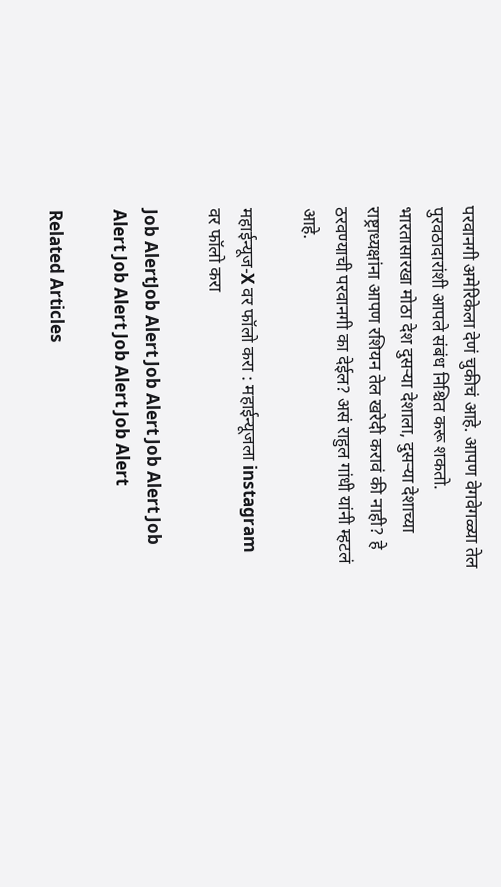परवानगी अमेरिकेला देणं चुकीचं आहे. आपण वेगवेगळ्या तेल पुरवठादारांशी आपले संबंध निश्चित करू शकतो. भारतासारखा मोठा देश दुसऱ्या देशाला, दुसऱ्या देशाच्या राष्ट्राध्यक्षांना आपण रशियन तेल खरेदी करावं की नाही? हे ठरवण्याची परवानगी का देईल? असं राहुल गांधी यांनी म्हटलं आहे.

महाईन्यूज-X वर फॉलो करा : महाईन्यूजला instagram वर फॉलो करा

Job AlertJob Alert Job Alert Job Alert Job Alert Job Alert Job Alert Job Alert

Related Articles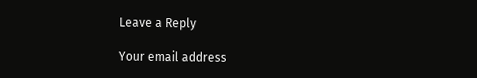Leave a Reply

Your email address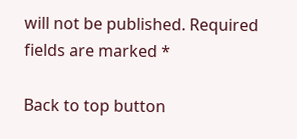will not be published. Required fields are marked *

Back to top button